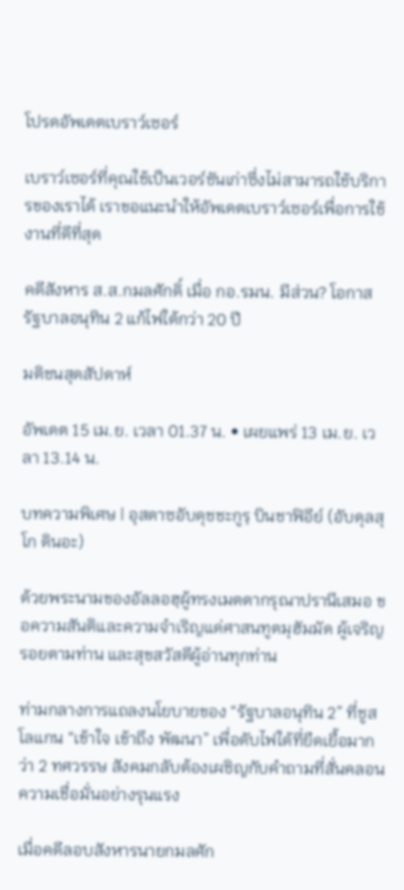โปรดอัพเดตเบราว์เซอร์

เบราว์เซอร์ที่คุณใช้เป็นเวอร์ชันเก่าซึ่งไม่สามารถใช้บริการของเราได้ เราขอแนะนำให้อัพเดตเบราว์เซอร์เพื่อการใช้งานที่ดีที่สุด

คดีสังหาร ส.ส.กมลศักดิ์ เมื่อ กอ.รมน. มีส่วน? โอกาสรัฐบาลอนุทิน 2 แก้ไฟใต้กว่า 20 ปี

มติชนสุดสัปดาห์

อัพเดต 15 เม.ย. เวลา 01.37 น. • เผยแพร่ 13 เม.ย. เวลา 13.14 น.

บทความพิเศษ | อุสตาซอับดุชชะกูรฺ บินชาฟิอีย์ (อับดุลสุโก ดินอะ)

ด้วยพระนามของอัลลอฮฺผู้ทรงเมตตากรุณาปรานีเสมอ ขอความสันติและความจำเริญแด่ศาสนทูตมุฮัมมัด ผู้เจริญรอยตามท่าน และสุขสวัสดีผู้อ่านทุกท่าน

ท่ามกลางการแถลงนโยบายของ “รัฐบาลอนุทิน 2” ที่ชูสโลแกน “เข้าใจ เข้าถึง พัฒนา” เพื่อดับไฟใต้ที่ยืดเยื้อมากว่า 2 ทศวรรษ สังคมกลับต้องเผชิญกับคำถามที่สั่นคลอนความเชื่อมั่นอย่างรุนแรง

เมื่อคดีลอบสังหารนายกมลศัก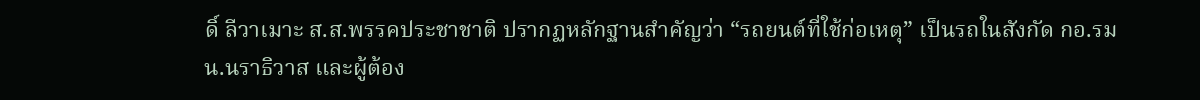ดิ์ ลีวาเมาะ ส.ส.พรรคประชาชาติ ปรากฏหลักฐานสำคัญว่า “รถยนต์ที่ใช้ก่อเหตุ” เป็นรถในสังกัด กอ.รมน.นราธิวาส และผู้ต้อง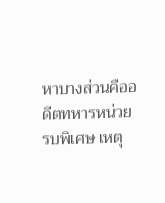หาบางส่วนคืออดีตทหารหน่วยรบพิเศษ เหตุ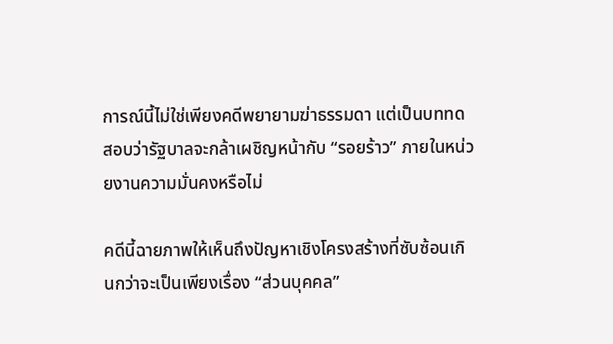การณ์นี้ไม่ใช่เพียงคดีพยายามฆ่าธรรมดา แต่เป็นบททดสอบว่ารัฐบาลจะกล้าเผชิญหน้ากับ “รอยร้าว” ภายในหน่วยงานความมั่นคงหรือไม่

คดีนี้ฉายภาพให้เห็นถึงปัญหาเชิงโครงสร้างที่ซับซ้อนเกินกว่าจะเป็นเพียงเรื่อง “ส่วนบุคคล”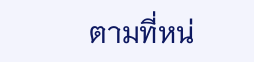ตามที่หน่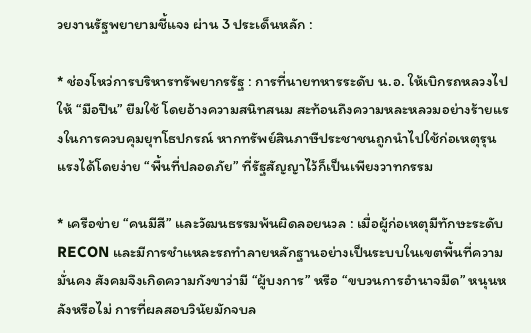วยงานรัฐพยายามชี้แจง ผ่าน 3 ประเด็นหลัก :

* ช่องโหว่การบริหารทรัพยากรรัฐ : การที่นายทหารระดับ น.อ. ให้เบิกรถหลวงไปให้ “มือปืน” ยืมใช้ โดยอ้างความสนิทสนม สะท้อนถึงความหละหลวมอย่างร้ายแรงในการควบคุมยุทโธปกรณ์ หากทรัพย์สินภาษีประชาชนถูกนำไปใช้ก่อเหตุรุนแรงได้โดยง่าย “พื้นที่ปลอดภัย” ที่รัฐสัญญาไว้ก็เป็นเพียงวาทกรรม

* เครือข่าย “คนมีสี” และวัฒนธรรมพ้นผิดลอยนวล : เมื่อผู้ก่อเหตุมีทักษะระดับ RECON และมีการชำแหละรถทำลายหลักฐานอย่างเป็นระบบในเขตพื้นที่ความมั่นคง สังคมจึงเกิดความกังขาว่ามี “ผู้บงการ” หรือ “ขบวนการอำนาจมืด” หนุนหลังหรือไม่ การที่ผลสอบวินัยมักจบล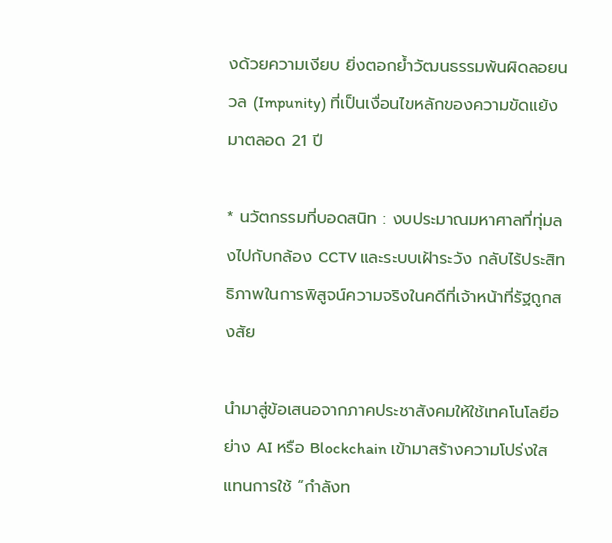งด้วยความเงียบ ยิ่งตอกย้ำวัฒนธรรมพ้นผิดลอยนวล (Impunity) ที่เป็นเงื่อนไขหลักของความขัดแย้งมาตลอด 21 ปี

* นวัตกรรมที่บอดสนิท : งบประมาณมหาศาลที่ทุ่มลงไปกับกล้อง CCTV และระบบเฝ้าระวัง กลับไร้ประสิทธิภาพในการพิสูจน์ความจริงในคดีที่เจ้าหน้าที่รัฐถูกสงสัย

นำมาสู่ข้อเสนอจากภาคประชาสังคมให้ใช้เทคโนโลยีอย่าง AI หรือ Blockchain เข้ามาสร้างความโปร่งใส แทนการใช้ “กำลังท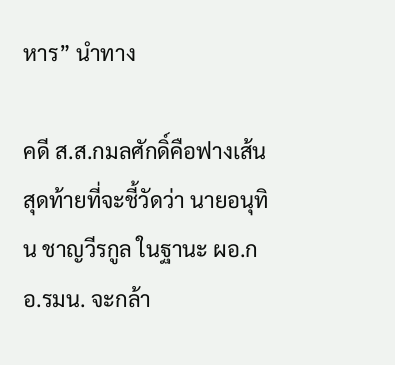หาร” นำทาง

คดี ส.ส.กมลศักดิ์คือฟางเส้นสุดท้ายที่จะชี้วัดว่า นายอนุทิน ชาญวีรกูล ในฐานะ ผอ.กอ.รมน. จะกล้า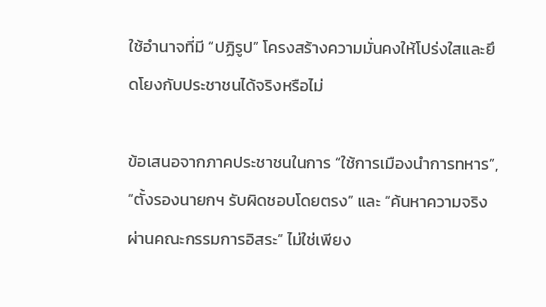ใช้อำนาจที่มี “ปฏิรูป” โครงสร้างความมั่นคงให้โปร่งใสและยึดโยงกับประชาชนได้จริงหรือไม่

ข้อเสนอจากภาคประชาชนในการ “ใช้การเมืองนำการทหาร”, “ตั้งรองนายกฯ รับผิดชอบโดยตรง” และ “ค้นหาความจริงผ่านคณะกรรมการอิสระ” ไม่ใช่เพียง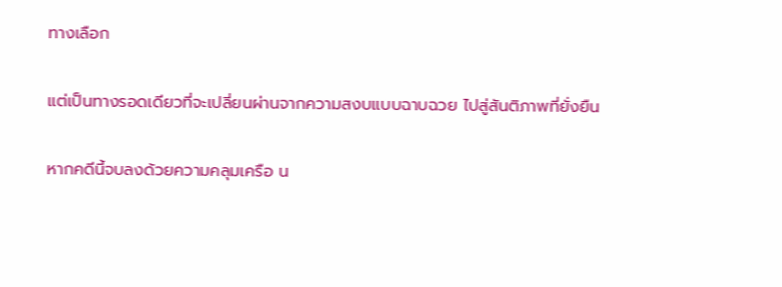ทางเลือก

แต่เป็นทางรอดเดียวที่จะเปลี่ยนผ่านจากความสงบแบบฉาบฉวย ไปสู่สันติภาพที่ยั่งยืน

หากคดีนี้จบลงด้วยความคลุมเครือ น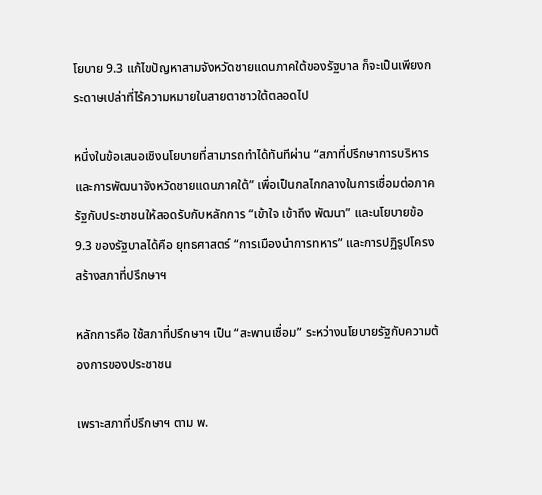โยบาย 9.3 แก้ไขปัญหาสามจังหวัดชายแดนภาคใต้ของรัฐบาล ก็จะเป็นเพียงกระดาษเปล่าที่ไร้ความหมายในสายตาชาวใต้ตลอดไป

หนึ่งในข้อเสนอเชิงนโยบายที่สามารถทำได้ทันทีผ่าน “สภาที่ปรึกษาการบริหารและการพัฒนาจังหวัดชายแดนภาคใต้” เพื่อเป็นกลไกกลางในการเชื่อมต่อภาครัฐกับประชาชนให้สอดรับกับหลักการ “เข้าใจ เข้าถึง พัฒนา” และนโยบายข้อ 9.3 ของรัฐบาลได้คือ ยุทธศาสตร์ “การเมืองนำการทหาร” และการปฏิรูปโครงสร้างสภาที่ปรึกษาฯ

หลักการคือ ใช้สภาที่ปรึกษาฯ เป็น “สะพานเชื่อม” ระหว่างนโยบายรัฐกับความต้องการของประชาชน

เพราะสภาที่ปรึกษาฯ ตาม พ.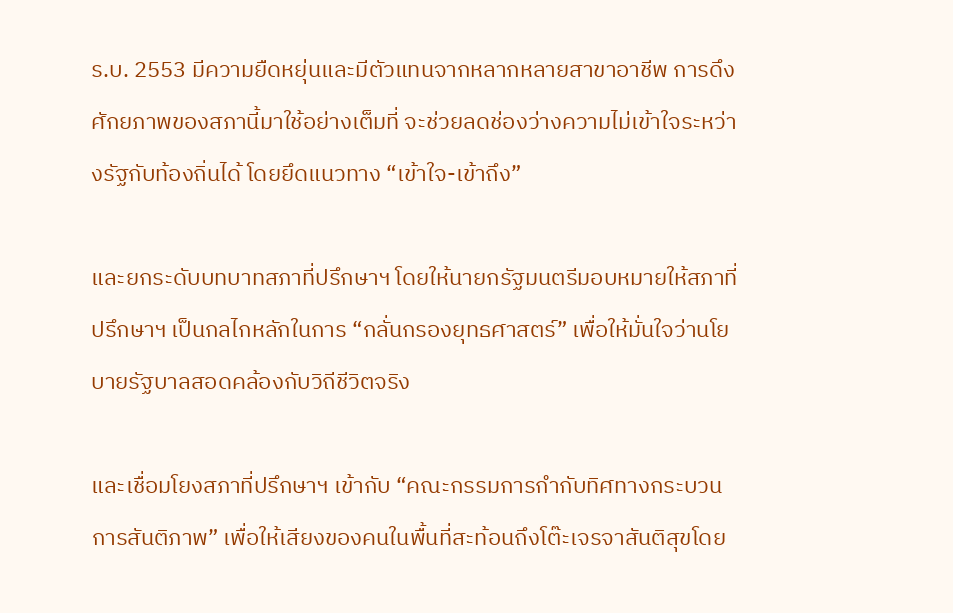ร.บ. 2553 มีความยืดหยุ่นและมีตัวแทนจากหลากหลายสาขาอาชีพ การดึงศักยภาพของสภานี้มาใช้อย่างเต็มที่ จะช่วยลดช่องว่างความไม่เข้าใจระหว่างรัฐกับท้องถิ่นได้ โดยยึดแนวทาง “เข้าใจ-เข้าถึง”

และยกระดับบทบาทสภาที่ปรึกษาฯ โดยให้นายกรัฐมนตรีมอบหมายให้สภาที่ปรึกษาฯ เป็นกลไกหลักในการ “กลั่นกรองยุทธศาสตร์” เพื่อให้มั่นใจว่านโยบายรัฐบาลสอดคล้องกับวิถีชีวิตจริง

และเชื่อมโยงสภาที่ปรึกษาฯ เข้ากับ “คณะกรรมการกำกับทิศทางกระบวนการสันติภาพ” เพื่อให้เสียงของคนในพื้นที่สะท้อนถึงโต๊ะเจรจาสันติสุขโดย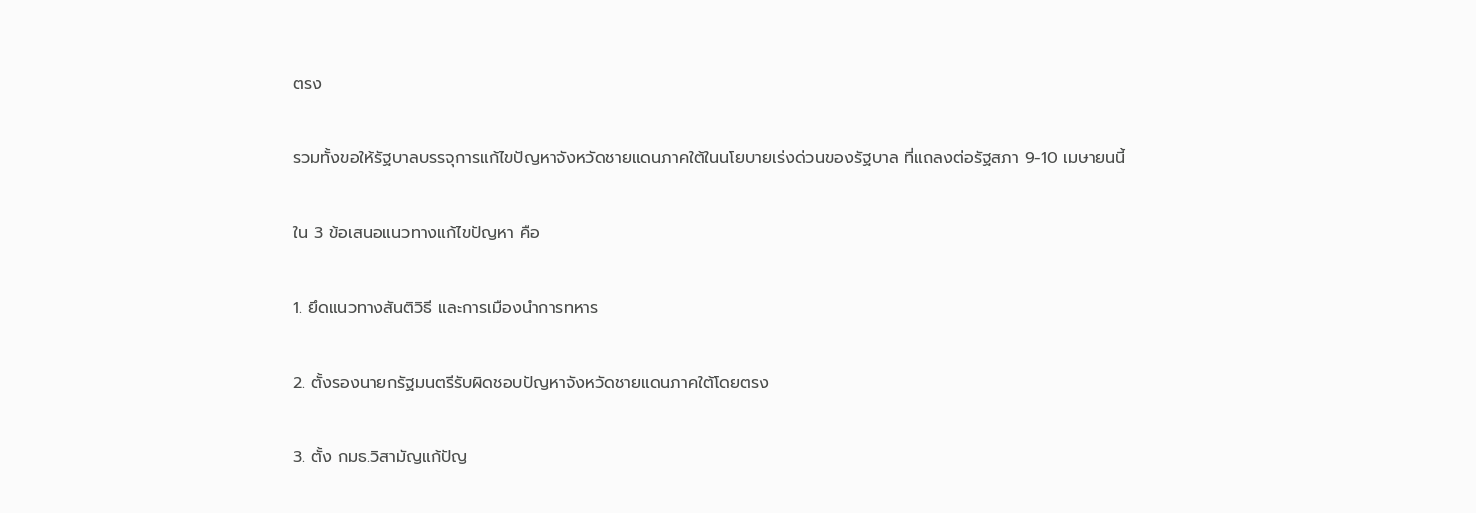ตรง

รวมทั้งขอให้รัฐบาลบรรจุการแก้ไขปัญหาจังหวัดชายแดนภาคใต้ในนโยบายเร่งด่วนของรัฐบาล ที่แถลงต่อรัฐสภา 9-10 เมษายนนี้

ใน 3 ข้อเสนอแนวทางแก้ไขปัญหา คือ

1. ยึดแนวทางสันติวิธี และการเมืองนำการทหาร

2. ตั้งรองนายกรัฐมนตรีรับผิดชอบปัญหาจังหวัดชายแดนภาคใต้โดยตรง

3. ตั้ง กมธ.วิสามัญแก้ปัญ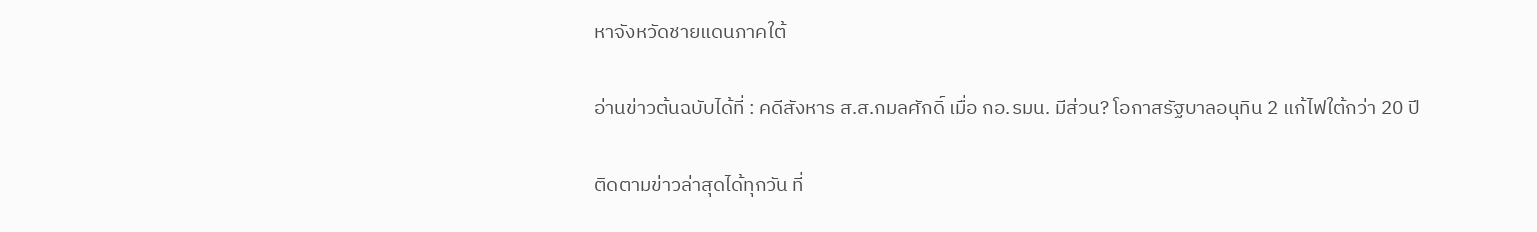หาจังหวัดชายแดนภาคใต้

อ่านข่าวต้นฉบับได้ที่ : คดีสังหาร ส.ส.กมลศักดิ์ เมื่อ กอ.รมน. มีส่วน? โอกาสรัฐบาลอนุทิน 2 แก้ไฟใต้กว่า 20 ปี

ติดตามข่าวล่าสุดได้ทุกวัน ที่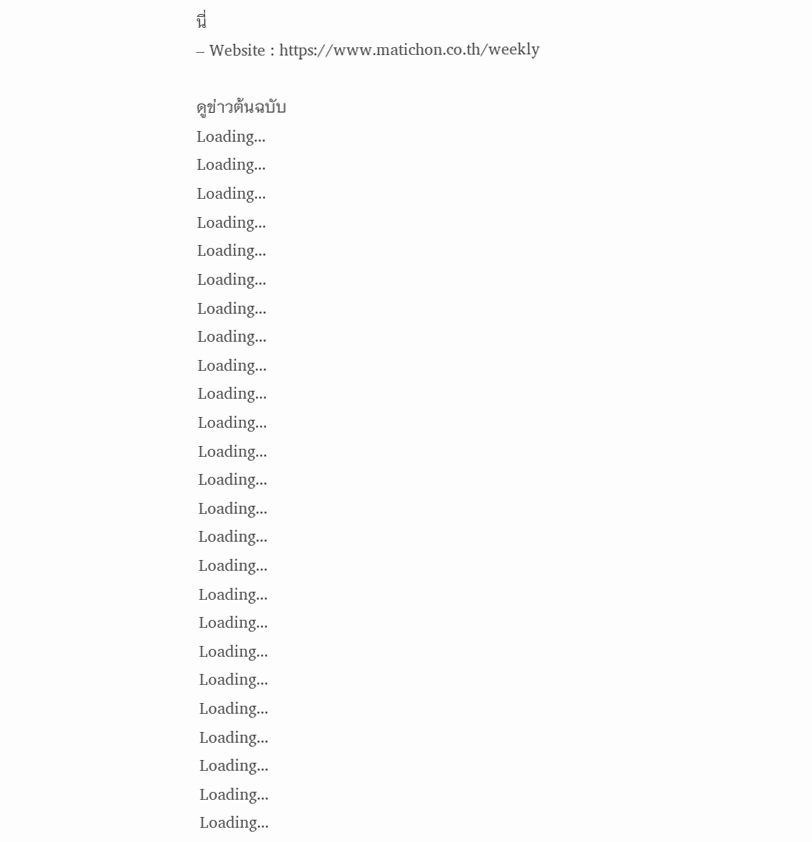นี่
– Website : https://www.matichon.co.th/weekly

ดูข่าวต้นฉบับ
Loading...
Loading...
Loading...
Loading...
Loading...
Loading...
Loading...
Loading...
Loading...
Loading...
Loading...
Loading...
Loading...
Loading...
Loading...
Loading...
Loading...
Loading...
Loading...
Loading...
Loading...
Loading...
Loading...
Loading...
Loading...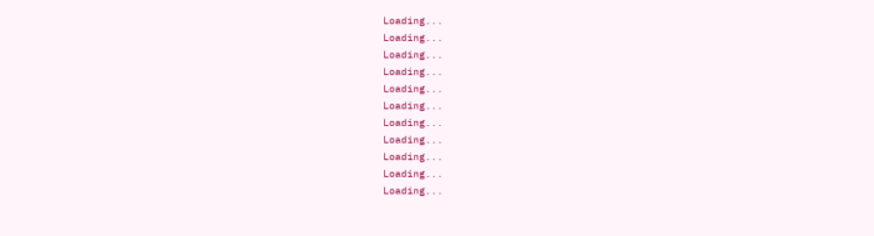Loading...
Loading...
Loading...
Loading...
Loading...
Loading...
Loading...
Loading...
Loading...
Loading...
Loading...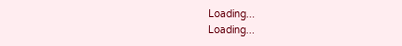Loading...
Loading...